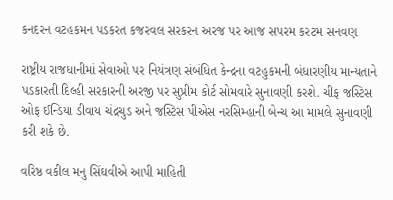કનદરન વટહકમન પડકરત કજરવલ સરકરન અરજ પર આજ સપરમ કરટમ સનવણ

રાષ્ટ્રીય રાજધાનીમાં સેવાઓ પર નિયંત્રણ સંબંધિત કેન્દ્રના વટહુકમની બંધારણીય માન્યતાને પડકારતી દિલ્હી સરકારની અરજી પર સુપ્રીમ કોર્ટ સોમવારે સુનાવણી કરશે. ચીફ જસ્ટિસ ઓફ ઈન્ડિયા ડીવાય ચંદ્રચુડ અને જસ્ટિસ પીએસ નરસિમ્હાની બેન્ચ આ મામલે સુનાવણી કરી શકે છે.

વરિષ્ઠ વકીલ મનુ સિંઘવીએ આપી માહિતી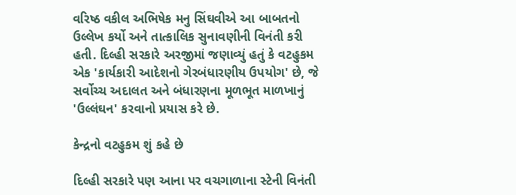વરિષ્ઠ વકીલ અભિષેક મનુ સિંઘવીએ આ બાબતનો ઉલ્લેખ કર્યો અને તાત્કાલિક સુનાવણીની વિનંતી કરી હતી. દિલ્હી સરકારે અરજીમાં જણાવ્યું હતું કે વટહુકમ એક 'કાર્યકારી આદેશનો ગેરબંધારણીય ઉપયોગ' છે, જે સર્વોચ્ચ અદાલત અને બંધારણના મૂળભૂત માળખાનું 'ઉલ્લંઘન' કરવાનો પ્રયાસ કરે છે.

કેન્દ્રનો વટહુકમ શું કહે છે

દિલ્હી સરકારે પણ આના પર વચગાળાના સ્ટેની વિનંતી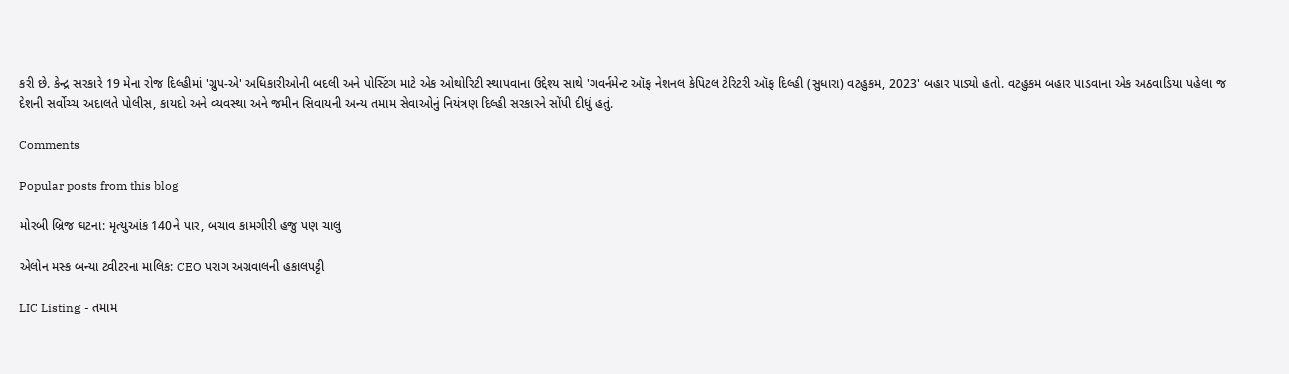કરી છે. કેન્દ્ર સરકારે 19 મેના રોજ દિલ્હીમાં 'ગ્રુપ-એ' અધિકારીઓની બદલી અને પોસ્ટિંગ માટે એક ઓથોરિટી સ્થાપવાના ઉદ્દેશ્ય સાથે 'ગવર્નમેન્ટ ઑફ નેશનલ કેપિટલ ટેરિટરી ઑફ દિલ્હી (સુધારા) વટહુકમ, 2023' બહાર પાડ્યો હતો. વટહુકમ બહાર પાડવાના એક અઠવાડિયા પહેલા જ દેશની સર્વોચ્ચ અદાલતે પોલીસ, કાયદો અને વ્યવસ્થા અને જમીન સિવાયની અન્ય તમામ સેવાઓનું નિયંત્રણ દિલ્હી સરકારને સોંપી દીધું હતું.

Comments

Popular posts from this blog

મોરબી બ્રિજ ઘટના: મૃત્યુઆંક 140ને પાર, બચાવ કામગીરી હજુ પણ ચાલુ

એલોન મસ્ક બન્યા ટ્વીટરના માલિક: CEO પરાગ અગ્રવાલની હકાલપટ્ટી

LIC Listing - તમામ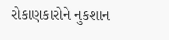રોકાણકારોને નુકશાન